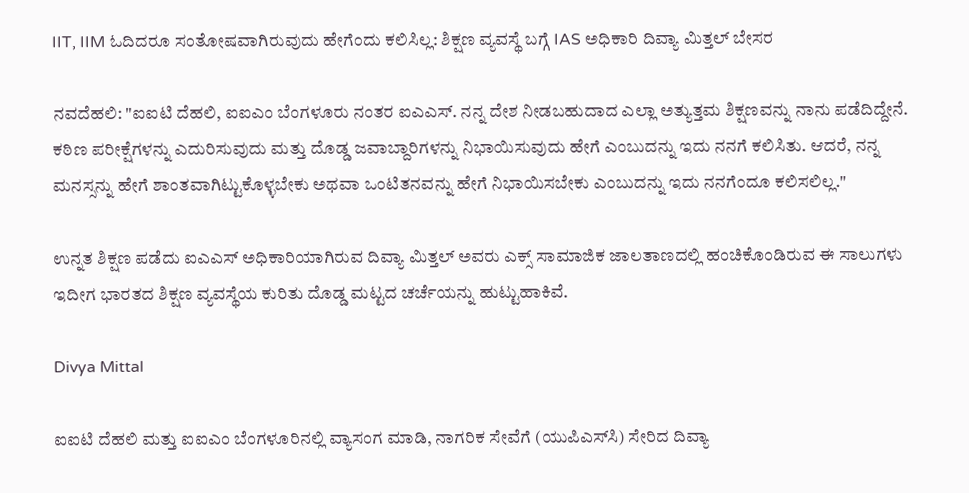IIT, IIM ಓದಿದರೂ ಸಂತೋಷವಾಗಿರುವುದು ಹೇಗೆಂದು ಕಲಿಸಿಲ್ಲ: ಶಿಕ್ಷಣ ವ್ಯವಸ್ಥೆ ಬಗ್ಗೆ IAS ಅಧಿಕಾರಿ ದಿವ್ಯಾ ಮಿತ್ತಲ್ ಬೇಸರ

ನವದೆಹಲಿ: "ಐಐಟಿ ದೆಹಲಿ, ಐಐಎಂ ಬೆಂಗಳೂರು ನಂತರ ಐಎಎಸ್. ನನ್ನ ದೇಶ ನೀಡಬಹುದಾದ ಎಲ್ಲಾ ಅತ್ಯುತ್ತಮ ಶಿಕ್ಷಣವನ್ನು ನಾನು ಪಡೆದಿದ್ದೇನೆ. ಕಠಿಣ ಪರೀಕ್ಷೆಗಳನ್ನು ಎದುರಿಸುವುದು ಮತ್ತು ದೊಡ್ಡ ಜವಾಬ್ದಾರಿಗಳನ್ನು ನಿಭಾಯಿಸುವುದು ಹೇಗೆ ಎಂಬುದನ್ನು ಇದು ನನಗೆ ಕಲಿಸಿತು. ಆದರೆ, ನನ್ನ ಮನಸ್ಸನ್ನು ಹೇಗೆ ಶಾಂತವಾಗಿಟ್ಟುಕೊಳ್ಳಬೇಕು ಅಥವಾ ಒಂಟಿತನವನ್ನು ಹೇಗೆ ನಿಭಾಯಿಸಬೇಕು ಎಂಬುದನ್ನು ಇದು ನನಗೆಂದೂ ಕಲಿಸಲಿಲ್ಲ."

ಉನ್ನತ ಶಿಕ್ಷಣ ಪಡೆದು ಐಎಎಸ್ ಅಧಿಕಾರಿಯಾಗಿರುವ ದಿವ್ಯಾ ಮಿತ್ತಲ್ ಅವರು ಎಕ್ಸ್ ಸಾಮಾಜಿಕ ಜಾಲತಾಣದಲ್ಲಿ ಹಂಚಿಕೊಂಡಿರುವ ಈ ಸಾಲುಗಳು ಇದೀಗ ಭಾರತದ ಶಿಕ್ಷಣ ವ್ಯವಸ್ಥೆಯ ಕುರಿತು ದೊಡ್ಡ ಮಟ್ಟದ ಚರ್ಚೆಯನ್ನು ಹುಟ್ಟುಹಾಕಿವೆ.

Divya Mittal

ಐಐಟಿ ದೆಹಲಿ ಮತ್ತು ಐಐಎಂ ಬೆಂಗಳೂರಿನಲ್ಲಿ ವ್ಯಾಸಂಗ ಮಾಡಿ, ನಾಗರಿಕ ಸೇವೆಗೆ (ಯುಪಿಎಸ್‌ಸಿ) ಸೇರಿದ ದಿವ್ಯಾ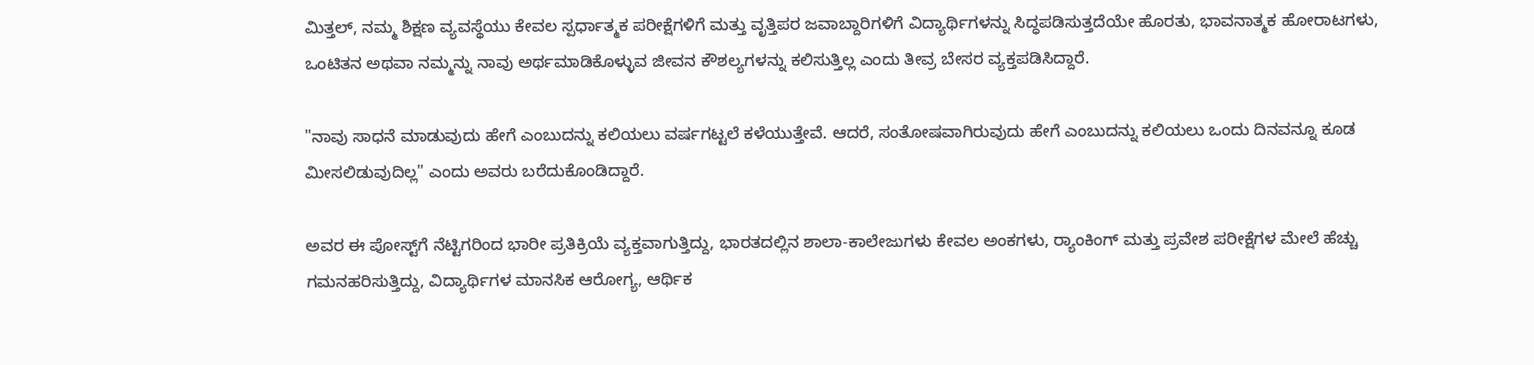ಮಿತ್ತಲ್, ನಮ್ಮ ಶಿಕ್ಷಣ ವ್ಯವಸ್ಥೆಯು ಕೇವಲ ಸ್ಪರ್ಧಾತ್ಮಕ ಪರೀಕ್ಷೆಗಳಿಗೆ ಮತ್ತು ವೃತ್ತಿಪರ ಜವಾಬ್ದಾರಿಗಳಿಗೆ ವಿದ್ಯಾರ್ಥಿಗಳನ್ನು ಸಿದ್ಧಪಡಿಸುತ್ತದೆಯೇ ಹೊರತು, ಭಾವನಾತ್ಮಕ ಹೋರಾಟಗಳು, ಒಂಟಿತನ ಅಥವಾ ನಮ್ಮನ್ನು ನಾವು ಅರ್ಥಮಾಡಿಕೊಳ್ಳುವ ಜೀವನ ಕೌಶಲ್ಯಗಳನ್ನು ಕಲಿಸುತ್ತಿಲ್ಲ ಎಂದು ತೀವ್ರ ಬೇಸರ ವ್ಯಕ್ತಪಡಿಸಿದ್ದಾರೆ.

"ನಾವು ಸಾಧನೆ ಮಾಡುವುದು ಹೇಗೆ ಎಂಬುದನ್ನು ಕಲಿಯಲು ವರ್ಷಗಟ್ಟಲೆ ಕಳೆಯುತ್ತೇವೆ. ಆದರೆ, ಸಂತೋಷವಾಗಿರುವುದು ಹೇಗೆ ಎಂಬುದನ್ನು ಕಲಿಯಲು ಒಂದು ದಿನವನ್ನೂ ಕೂಡ ಮೀಸಲಿಡುವುದಿಲ್ಲ" ಎಂದು ಅವರು ಬರೆದುಕೊಂಡಿದ್ದಾರೆ.

ಅವರ ಈ ಪೋಸ್ಟ್‌ಗೆ ನೆಟ್ಟಿಗರಿಂದ ಭಾರೀ ಪ್ರತಿಕ್ರಿಯೆ ವ್ಯಕ್ತವಾಗುತ್ತಿದ್ದು, ಭಾರತದಲ್ಲಿನ ಶಾಲಾ-ಕಾಲೇಜುಗಳು ಕೇವಲ ಅಂಕಗಳು, ರ‍್ಯಾಂಕಿಂಗ್ ಮತ್ತು ಪ್ರವೇಶ ಪರೀಕ್ಷೆಗಳ ಮೇಲೆ ಹೆಚ್ಚು ಗಮನಹರಿಸುತ್ತಿದ್ದು, ವಿದ್ಯಾರ್ಥಿಗಳ ಮಾನಸಿಕ ಆರೋಗ್ಯ, ಆರ್ಥಿಕ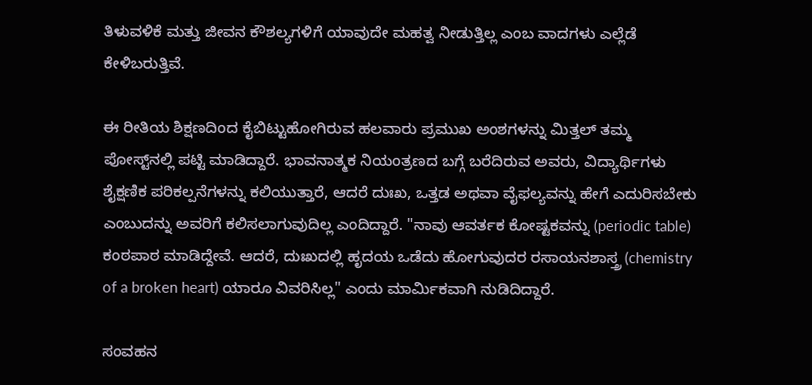ತಿಳುವಳಿಕೆ ಮತ್ತು ಜೀವನ ಕೌಶಲ್ಯಗಳಿಗೆ ಯಾವುದೇ ಮಹತ್ವ ನೀಡುತ್ತಿಲ್ಲ ಎಂಬ ವಾದಗಳು ಎಲ್ಲೆಡೆ ಕೇಳಿಬರುತ್ತಿವೆ.

ಈ ರೀತಿಯ ಶಿಕ್ಷಣದಿಂದ ಕೈಬಿಟ್ಟುಹೋಗಿರುವ ಹಲವಾರು ಪ್ರಮುಖ ಅಂಶಗಳನ್ನು ಮಿತ್ತಲ್ ತಮ್ಮ ಪೋಸ್ಟ್‌ನಲ್ಲಿ ಪಟ್ಟಿ ಮಾಡಿದ್ದಾರೆ. ಭಾವನಾತ್ಮಕ ನಿಯಂತ್ರಣದ ಬಗ್ಗೆ ಬರೆದಿರುವ ಅವರು, ವಿದ್ಯಾರ್ಥಿಗಳು ಶೈಕ್ಷಣಿಕ ಪರಿಕಲ್ಪನೆಗಳನ್ನು ಕಲಿಯುತ್ತಾರೆ, ಆದರೆ ದುಃಖ, ಒತ್ತಡ ಅಥವಾ ವೈಫಲ್ಯವನ್ನು ಹೇಗೆ ಎದುರಿಸಬೇಕು ಎಂಬುದನ್ನು ಅವರಿಗೆ ಕಲಿಸಲಾಗುವುದಿಲ್ಲ ಎಂದಿದ್ದಾರೆ. "ನಾವು ಆವರ್ತಕ ಕೋಷ್ಟಕವನ್ನು (periodic table) ಕಂಠಪಾಠ ಮಾಡಿದ್ದೇವೆ. ಆದರೆ, ದುಃಖದಲ್ಲಿ ಹೃದಯ ಒಡೆದು ಹೋಗುವುದರ ರಸಾಯನಶಾಸ್ತ್ರ (chemistry of a broken heart) ಯಾರೂ ವಿವರಿಸಿಲ್ಲ" ಎಂದು ಮಾರ್ಮಿಕವಾಗಿ ನುಡಿದಿದ್ದಾರೆ.

ಸಂವಹನ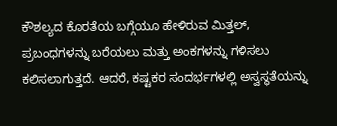ಕೌಶಲ್ಯದ ಕೊರತೆಯ ಬಗ್ಗೆಯೂ ಹೇಳಿರುವ ಮಿತ್ತಲ್, ಪ್ರಬಂಧಗಳನ್ನು ಬರೆಯಲು ಮತ್ತು ಅಂಕಗಳನ್ನು ಗಳಿಸಲು ಕಲಿಸಲಾಗುತ್ತದೆ. ಆದರೆ, ಕಷ್ಟಕರ ಸಂದರ್ಭಗಳಲ್ಲಿ ಅಸ್ವಸ್ಥತೆಯನ್ನು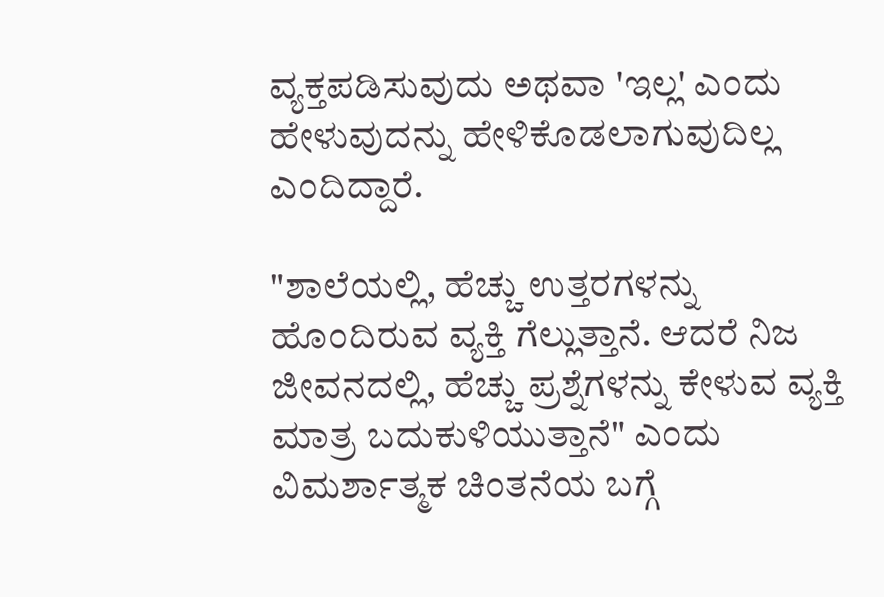ವ್ಯಕ್ತಪಡಿಸುವುದು ಅಥವಾ 'ಇಲ್ಲ' ಎಂದು ಹೇಳುವುದನ್ನು ಹೇಳಿಕೊಡಲಾಗುವುದಿಲ್ಲ ಎಂದಿದ್ದಾರೆ.

"ಶಾಲೆಯಲ್ಲಿ, ಹೆಚ್ಚು ಉತ್ತರಗಳನ್ನು ಹೊಂದಿರುವ ವ್ಯಕ್ತಿ ಗೆಲ್ಲುತ್ತಾನೆ. ಆದರೆ ನಿಜ ಜೀವನದಲ್ಲಿ, ಹೆಚ್ಚು ಪ್ರಶ್ನೆಗಳನ್ನು ಕೇಳುವ ವ್ಯಕ್ತಿ ಮಾತ್ರ ಬದುಕುಳಿಯುತ್ತಾನೆ" ಎಂದು ವಿಮರ್ಶಾತ್ಮಕ ಚಿಂತನೆಯ ಬಗ್ಗೆ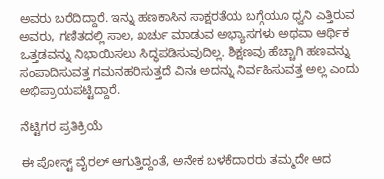ಅವರು ಬರೆದಿದ್ದಾರೆ. ಇನ್ನು ಹಣಕಾಸಿನ ಸಾಕ್ಷರತೆಯ ಬಗ್ಗೆಯೂ ಧ್ವನಿ ಎತ್ತಿರುವ ಅವರು, ಗಣಿತದಲ್ಲಿ ಸಾಲ, ಖರ್ಚು ಮಾಡುವ ಅಭ್ಯಾಸಗಳು ಅಥವಾ ಆರ್ಥಿಕ ಒತ್ತಡವನ್ನು ನಿಭಾಯಿಸಲು ಸಿದ್ಧಪಡಿಸುವುದಿಲ್ಲ. ಶಿಕ್ಷಣವು ಹೆಚ್ಚಾಗಿ ಹಣವನ್ನು ಸಂಪಾದಿಸುವತ್ತ ಗಮನಹರಿಸುತ್ತದೆ ವಿನಃ ಅದನ್ನು ನಿರ್ವಹಿಸುವತ್ತ ಅಲ್ಲ ಎಂದು ಅಭಿಪ್ರಾಯಪಟ್ಟಿದ್ದಾರೆ.

ನೆಟ್ಟಿಗರ ಪ್ರತಿಕ್ರಿಯೆ

ಈ ಪೋಸ್ಟ್ ವೈರಲ್ ಆಗುತ್ತಿದ್ದಂತೆ, ಅನೇಕ ಬಳಕೆದಾರರು ತಮ್ಮದೇ ಆದ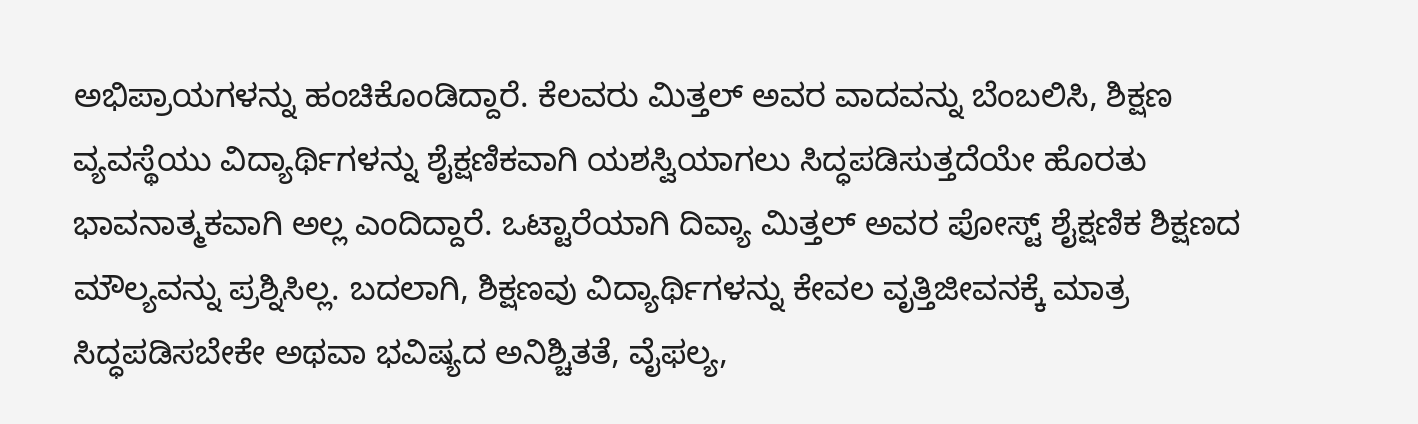ಅಭಿಪ್ರಾಯಗಳನ್ನು ಹಂಚಿಕೊಂಡಿದ್ದಾರೆ. ಕೆಲವರು ಮಿತ್ತಲ್ ಅವರ ವಾದವನ್ನು ಬೆಂಬಲಿಸಿ, ಶಿಕ್ಷಣ ವ್ಯವಸ್ಥೆಯು ವಿದ್ಯಾರ್ಥಿಗಳನ್ನು ಶೈಕ್ಷಣಿಕವಾಗಿ ಯಶಸ್ವಿಯಾಗಲು ಸಿದ್ಧಪಡಿಸುತ್ತದೆಯೇ ಹೊರತು ಭಾವನಾತ್ಮಕವಾಗಿ ಅಲ್ಲ ಎಂದಿದ್ದಾರೆ. ಒಟ್ಟಾರೆಯಾಗಿ ದಿವ್ಯಾ ಮಿತ್ತಲ್ ಅವರ ಪೋಸ್ಟ್ ಶೈಕ್ಷಣಿಕ ಶಿಕ್ಷಣದ ಮೌಲ್ಯವನ್ನು ಪ್ರಶ್ನಿಸಿಲ್ಲ. ಬದಲಾಗಿ, ಶಿಕ್ಷಣವು ವಿದ್ಯಾರ್ಥಿಗಳನ್ನು ಕೇವಲ ವೃತ್ತಿಜೀವನಕ್ಕೆ ಮಾತ್ರ ಸಿದ್ಧಪಡಿಸಬೇಕೇ ಅಥವಾ ಭವಿಷ್ಯದ ಅನಿಶ್ಚಿತತೆ, ವೈಫಲ್ಯ,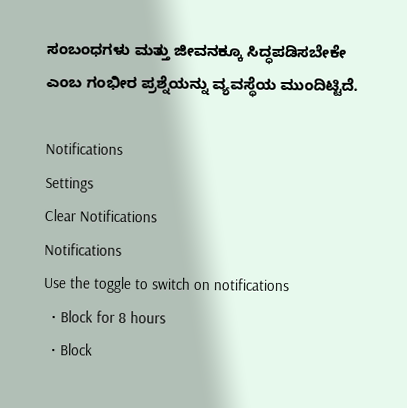ಸಂಬಂಧಗಳು ಮತ್ತು ಜೀವನಕ್ಕೂ ಸಿದ್ಧಪಡಿಸಬೇಕೇ ಎಂಬ ಗಂಭೀರ ಪ್ರಶ್ನೆಯನ್ನು ವ್ಯವಸ್ಥೆಯ ಮುಂದಿಟ್ಟಿದೆ.

Notifications
Settings
Clear Notifications
Notifications
Use the toggle to switch on notifications
  • Block for 8 hours
  • Block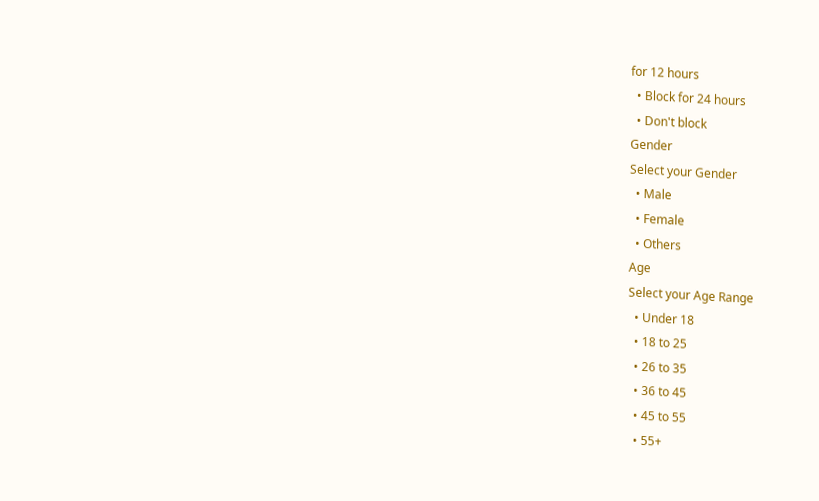for 12 hours
  • Block for 24 hours
  • Don't block
Gender
Select your Gender
  • Male
  • Female
  • Others
Age
Select your Age Range
  • Under 18
  • 18 to 25
  • 26 to 35
  • 36 to 45
  • 45 to 55
  • 55+